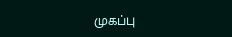முகப்பு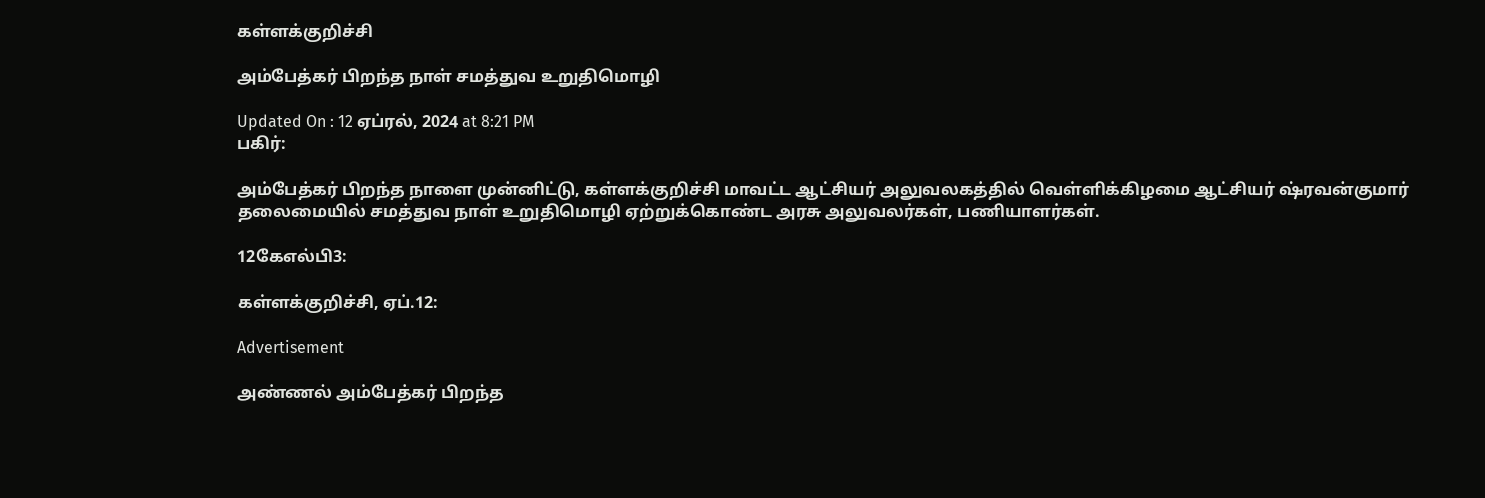கள்ளக்குறிச்சி

அம்பேத்கர் பிறந்த நாள் சமத்துவ உறுதிமொழி

Updated On : 12 ஏப்ரல், 2024 at 8:21 PM
பகிர்:

அம்பேத்கர் பிறந்த நாளை முன்னிட்டு, கள்ளக்குறிச்சி மாவட்ட ஆட்சியர் அலுவலகத்தில் வெள்ளிக்கிழமை ஆட்சியர் ஷ்ரவன்குமார் தலைமையில் சமத்துவ நாள் உறுதிமொழி ஏற்றுக்கொண்ட அரசு அலுவலர்கள், பணியாளர்கள்.

12கேஎல்பி3:

கள்ளக்குறிச்சி, ஏப்.12:

Advertisement

அண்ணல் அம்பேத்கர் பிறந்த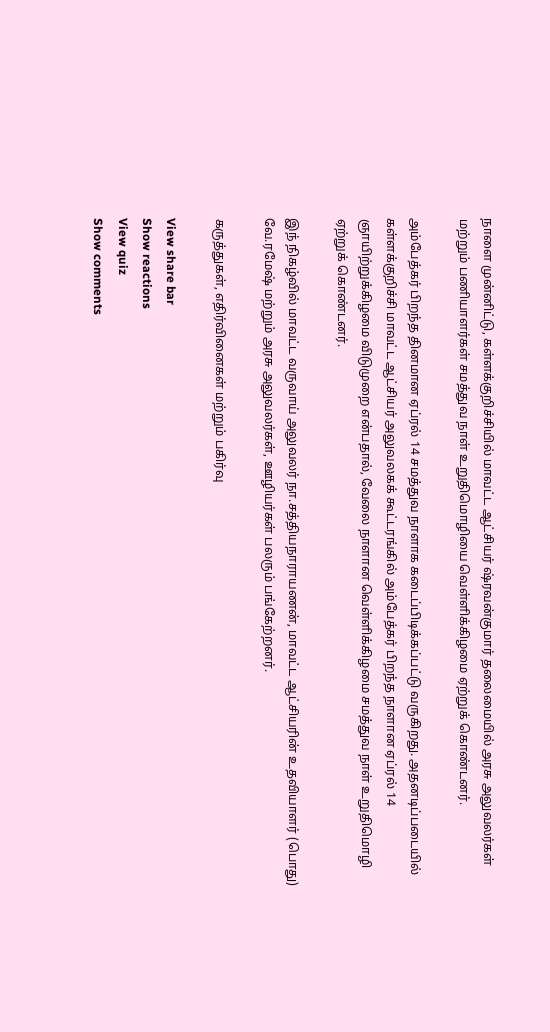நாளை முன்னிட்டு, கள்ளக்குறிச்சியில் மாவட்ட ஆட்சியர் ஷ்ரவன்குமார் தலைமையில் அரசு அலுவலர்கள் மற்றும் பணியாளர்கள் சமத்துவ நாள் உறுதிமொழியை வெள்ளிக்கிழமை ஏற்றுக் கொண்டனர்.

அம்பேத்கர் பிறந்த தினமான ஏப்ரல் 14 சமத்துவ நாளாக கடைப்பிடிக்கப்பட்டு வருகிறது. அதனடிப்படையில் கள்ளக்குறிச்சி மாவட்ட ஆட்சியர் அலுவலகக் கூட்டரங்கில் அம்பேத்கர் பிறந்த நாளான ஏப்ரல் 14 ஞாயிற்றுக்கிழமை விடுமுறை என்பதால், வேலை நாளான வெள்ளிக்கிழமை சமத்துவ நாள் உறுதிமொழி ஏற்றுக் கொண்டனர்.

இந் நிகழ்வில் மாவட்ட வருவாய் அலுவலர் நா.சத்தியநாராயணன், மாவட்ட ஆட்சியரின் உதவியாளர் (பொது) வே.ரமேஷ் மற்றும் அரசு அலுவலர்கள், ஊழியர்கள் பலரும் பங்கேற்றனர்.

கருத்துகள், எதிர்வினைகள் மற்றும் பகிர்வு

View share bar
Show reactions
View quiz
Show comments